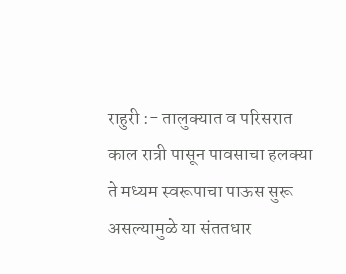राहुरी :- तालुक्यात व परिसरात काल रात्री पासून पावसाचा हलक्या ते मध्यम स्वरूपाचा पाऊस सुरू असल्यामुळे या संततधार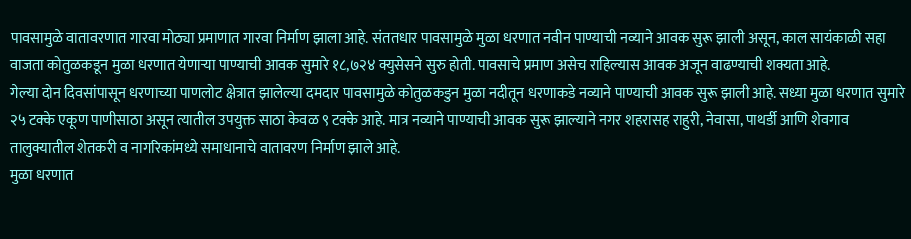पावसामुळे वातावरणात गारवा मोठ्या प्रमाणात गारवा निर्माण झाला आहे. संततधार पावसामुळे मुळा धरणात नवीन पाण्याची नव्याने आवक सुरू झाली असून, काल सायंकाळी सहा वाजता कोतुळकडून मुळा धरणात येणाऱ्या पाण्याची आवक सुमारे १८,७२४ क्युसेसने सुरु होती. पावसाचे प्रमाण असेच राहिल्यास आवक अजून वाढण्याची शक्यता आहे.
गेल्या दोन दिवसांपासून धरणाच्या पाणलोट क्षेत्रात झालेल्या दमदार पावसामुळे कोतुळकडुन मुळा नदीतून धरणाकडे नव्याने पाण्याची आवक सुरू झाली आहे. सध्या मुळा धरणात सुमारे २५ टक्के एकूण पाणीसाठा असून त्यातील उपयुक्त साठा केवळ ९ टक्के आहे. मात्र नव्याने पाण्याची आवक सुरू झाल्याने नगर शहरासह राहुरी, नेवासा, पाथर्डी आणि शेवगाव तालुक्यातील शेतकरी व नागरिकांमध्ये समाधानाचे वातावरण निर्माण झाले आहे.
मुळा धरणात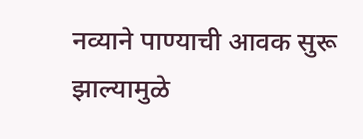नव्याने पाण्याची आवक सुरू झाल्यामुळे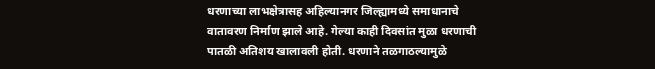धरणाच्या लाभक्षेत्रासह अहिल्यानगर जिल्ह्यामध्ये समाधानाचे वातावरण निर्माण झाले आहे. गेल्या काही दिवसांत मुळा धरणाची पातळी अतिशय खालावली होती. धरणाने तळगाठल्यामुळे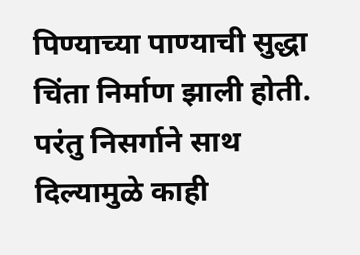पिण्याच्या पाण्याची सुद्धा चिंता निर्माण झाली होती. परंतु निसर्गाने साथ दिल्यामुळे काही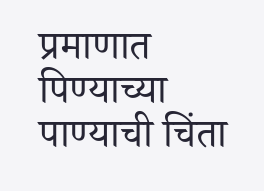प्रमाणात पिण्याच्या पाण्याची चिंता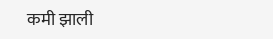कमी झाली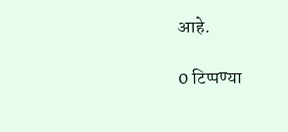आहे.

0 टिप्पण्या